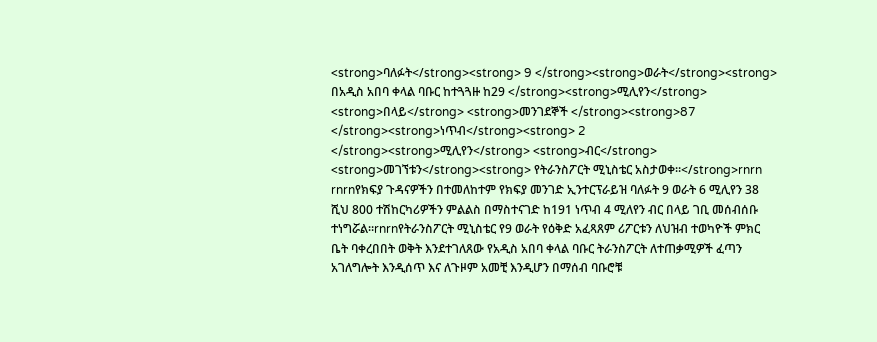<strong>ባለፉት</strong><strong> 9 </strong><strong>ወራት</strong><strong> በአዲስ አበባ ቀላል ባቡር ከተጓጓዙ ከ29 </strong><strong>ሚሊየን</strong> <strong>በላይ</strong> <strong>መንገደኞች </strong><strong>87 </strong><strong>ነጥብ</strong><strong> 2 </strong><strong>ሚሊየን</strong> <strong>ብር</strong> <strong>መገኘቱን</strong><strong> የትራንስፖርት ሚኒስቴር አስታወቀ።</strong>rnrn rnrnየክፍያ ጉዳናዎችን በተመለከተም የክፍያ መንገድ ኢንተርፕራይዝ ባለፉት 9 ወራት 6 ሚሊየን 38 ሺህ 800 ተሽከርካሪዎችን ምልልስ በማስተናገድ ከ191 ነጥብ 4 ሚለየን ብር በላይ ገቢ መሰብሰቡ ተነግሯል።rnrnየትራንስፖርት ሚኒስቴር የ9 ወራት የዕቅድ አፈጻጸም ሪፖርቱን ለህዝብ ተወካዮች ምክር ቤት ባቀረበበት ወቅት እንደተገለጸው የአዲስ አበባ ቀላል ባቡር ትራንስፖርት ለተጠቃሚዎች ፈጣን አገለግሎት እንዲሰጥ እና ለጉዞም አመቺ እንዲሆን በማሰብ ባቡሮቹ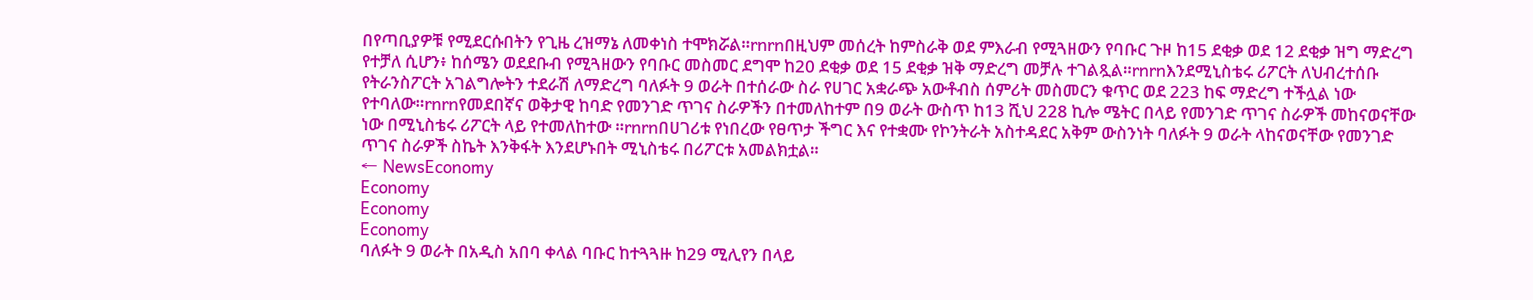በየጣቢያዎቹ የሚደርሱበትን የጊዜ ረዝማኔ ለመቀነስ ተሞክሯል።rnrnበዚህም መሰረት ከምስራቅ ወደ ምእራብ የሚጓዘውን የባቡር ጉዞ ከ15 ደቂቃ ወደ 12 ደቂቃ ዝግ ማድረግ የተቻለ ሲሆን፥ ከሰሜን ወደደቡብ የሚጓዘውን የባቡር መስመር ደግሞ ከ20 ደቂቃ ወደ 15 ደቂቃ ዝቅ ማድረግ መቻሉ ተገልጿል።rnrnእንደሚኒስቴሩ ሪፖርት ለህብረተሰቡ የትራንስፖርት አገልግሎትን ተደራሽ ለማድረግ ባለፉት 9 ወራት በተሰራው ስራ የሀገር አቋራጭ አውቶብስ ሰምሪት መስመርን ቁጥር ወደ 223 ከፍ ማድረግ ተችሏል ነው የተባለው።rnrnየመደበኛና ወቅታዊ ከባድ የመንገድ ጥገና ስራዎችን በተመለከተም በ9 ወራት ውስጥ ከ13 ሺህ 228 ኪሎ ሜትር በላይ የመንገድ ጥገና ስራዎች መከናወናቸው ነው በሚኒስቴሩ ሪፖርት ላይ የተመለከተው ።rnrnበሀገሪቱ የነበረው የፀጥታ ችግር እና የተቋሙ የኮንትራት አስተዳደር አቅም ውስንነት ባለፉት 9 ወራት ላከናወናቸው የመንገድ ጥገና ስራዎች ስኬት እንቅፋት እንደሆኑበት ሚኒስቴሩ በሪፖርቱ አመልክቷል።
← NewsEconomy
Economy
Economy
Economy
ባለፉት 9 ወራት በአዲስ አበባ ቀላል ባቡር ከተጓጓዙ ከ29 ሚሊየን በላይ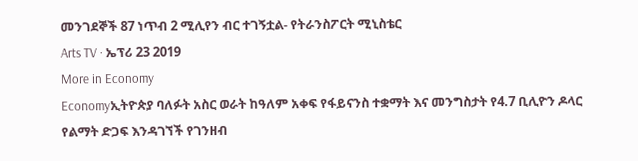መንገደኞች 87 ነጥብ 2 ሚሊየን ብር ተገኝቷል- የትራንስፖርት ሚኒስቴር
Arts TV · ኤፕሪ 23 2019
More in Economy
Economyኢትዮጵያ ባለፉት አስር ወራት ከዓለም አቀፍ የፋይናንስ ተቋማት እና መንግስታት የ4.7 ቢሊዮን ዶላር የልማት ድጋፍ እንዳገኘች የገንዘብ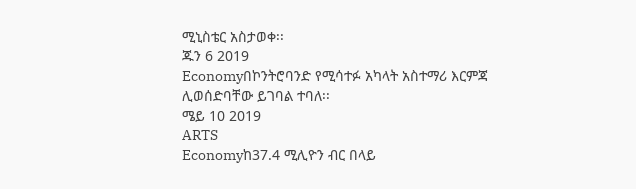ሚኒስቴር አስታወቀ፡፡
ጁን 6 2019
Economyበኮንትሮባንድ የሚሳተፉ አካላት አስተማሪ እርምጃ ሊወሰድባቸው ይገባል ተባለ፡፡
ሜይ 10 2019
ARTS
Economyከ37.4 ሚሊዮን ብር በላይ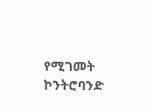የሚገመት ኮንትሮባንድ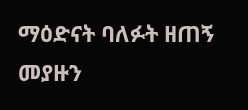ማዕድናት ባለፉት ዘጠኝ መያዙን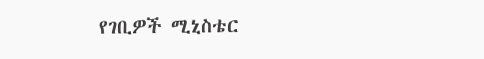የገቢዎች ሚኒስቴር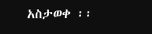አስታወቀ ፡፡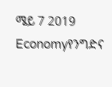ሜይ 7 2019
Economyየንግድና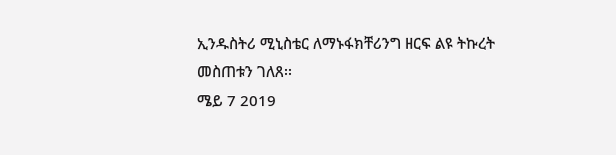ኢንዱስትሪ ሚኒስቴር ለማኑፋክቸሪንግ ዘርፍ ልዩ ትኩረት መስጠቱን ገለጸ፡፡
ሜይ 7 2019